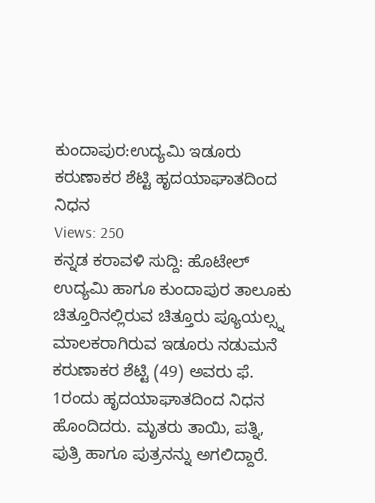ಕುಂದಾಪುರ:ಉದ್ಯಮಿ ಇಡೂರು ಕರುಣಾಕರ ಶೆಟ್ಟಿ ಹೃದಯಾಘಾತದಿಂದ ನಿಧನ
Views: 250
ಕನ್ನಡ ಕರಾವಳಿ ಸುದ್ದಿ: ಹೊಟೇಲ್ ಉದ್ಯಮಿ ಹಾಗೂ ಕುಂದಾಪುರ ತಾಲೂಕು ಚಿತ್ತೂರಿನಲ್ಲಿರುವ ಚಿತ್ತೂರು ಪ್ಯೂಯಲ್ಸ್ನ ಮಾಲಕರಾಗಿರುವ ಇಡೂರು ನಡುಮನೆ ಕರುಣಾಕರ ಶೆಟ್ಟಿ (49) ಅವರು ಫೆ. 1ರಂದು ಹೃದಯಾಘಾತದಿಂದ ನಿಧನ ಹೊಂದಿದರು. ಮೃತರು ತಾಯಿ, ಪತ್ನಿ, ಪುತ್ರಿ ಹಾಗೂ ಪುತ್ರನನ್ನು ಅಗಲಿದ್ದಾರೆ.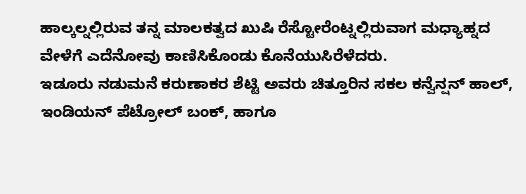ಹಾಲ್ಕಲ್ನಲ್ಲಿರುವ ತನ್ನ ಮಾಲಕತ್ವದ ಖುಷಿ ರೆಸ್ಟೋರೆಂಟ್ನಲ್ಲಿರುವಾಗ ಮಧ್ಯಾಹ್ನದ ವೇಳೆಗೆ ಎದೆನೋವು ಕಾಣಿಸಿಕೊಂಡು ಕೊನೆಯುಸಿರೆಳೆದರು.
ಇಡೂರು ನಡುಮನೆ ಕರುಣಾಕರ ಶೆಟ್ಟಿ ಅವರು ಚಿತ್ತೂರಿನ ಸಕಲ ಕನ್ವೆನ್ಷನ್ ಹಾಲ್, ಇಂಡಿಯನ್ ಪೆಟ್ರೋಲ್ ಬಂಕ್, ಹಾಗೂ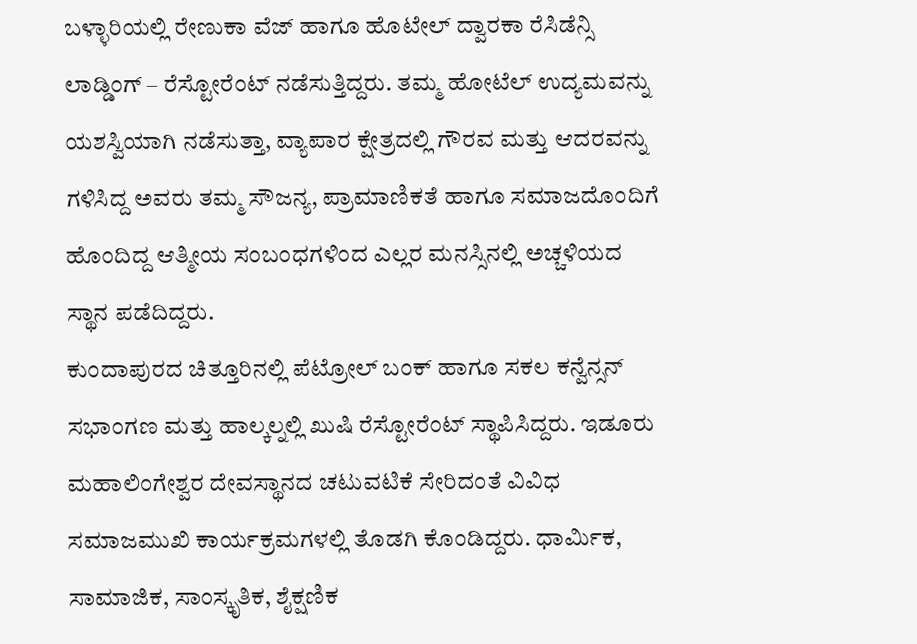ಬಳ್ಳಾರಿಯಲ್ಲಿ ರೇಣುಕಾ ವೆಜ್ ಹಾಗೂ ಹೊಟೇಲ್ ದ್ವಾರಕಾ ರೆಸಿಡೆನ್ಸಿ ಲಾಡ್ಡಿಂಗ್ – ರೆಸ್ಟೋರೆಂಟ್ ನಡೆಸುತ್ತಿದ್ದರು. ತಮ್ಮ ಹೋಟೆಲ್ ಉದ್ಯಮವನ್ನು ಯಶಸ್ವಿಯಾಗಿ ನಡೆಸುತ್ತಾ, ವ್ಯಾಪಾರ ಕ್ಷೇತ್ರದಲ್ಲಿ ಗೌರವ ಮತ್ತು ಆದರವನ್ನು ಗಳಿಸಿದ್ದ ಅವರು ತಮ್ಮ ಸೌಜನ್ಯ, ಪ್ರಾಮಾಣಿಕತೆ ಹಾಗೂ ಸಮಾಜದೊಂದಿಗೆ ಹೊಂದಿದ್ದ ಆತ್ಮೀಯ ಸಂಬಂಧಗಳಿಂದ ಎಲ್ಲರ ಮನಸ್ಸಿನಲ್ಲಿ ಅಚ್ಚಳಿಯದ ಸ್ಥಾನ ಪಡೆದಿದ್ದರು.
ಕುಂದಾಪುರದ ಚಿತ್ತೂರಿನಲ್ಲಿ ಪೆಟ್ರೋಲ್ ಬಂಕ್ ಹಾಗೂ ಸಕಲ ಕನ್ವೆನ್ಸನ್ ಸಭಾಂಗಣ ಮತ್ತು ಹಾಲ್ಕಲ್ನಲ್ಲಿ ಖುಷಿ ರೆಸ್ಟೋರೆಂಟ್ ಸ್ಥಾಪಿಸಿದ್ದರು. ಇಡೂರು ಮಹಾಲಿಂಗೇಶ್ವರ ದೇವಸ್ಥಾನದ ಚಟುವಟಿಕೆ ಸೇರಿದಂತೆ ವಿವಿಧ ಸಮಾಜಮುಖಿ ಕಾರ್ಯಕ್ರಮಗಳಲ್ಲಿ ತೊಡಗಿ ಕೊಂಡಿದ್ದರು. ಧಾರ್ಮಿಕ, ಸಾಮಾಜಿಕ, ಸಾಂಸ್ಕೃತಿಕ, ಶೈಕ್ಷಣಿಕ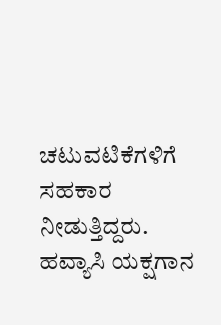ಚಟುವಟಿಕೆಗಳಿಗೆ ಸಹಕಾರ ನೀಡುತ್ತಿದ್ದರು. ಹವ್ಯಾಸಿ ಯಕ್ಷಗಾನ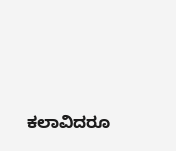ಕಲಾವಿದರೂ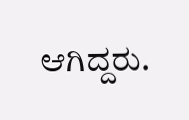ಆಗಿದ್ದರು.